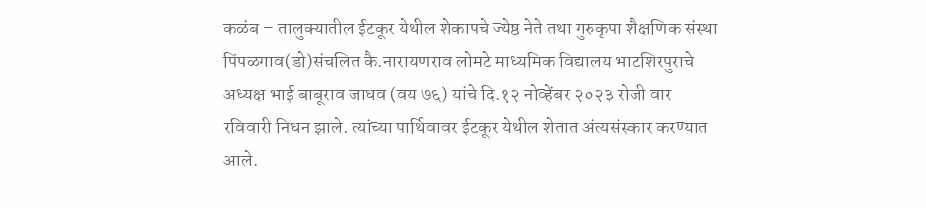कळंब – तालुक्यातील ईटकूर येथील शेकापचे ज्येष्ठ नेते तथा गुरुकृपा शैक्षणिक संस्था पिंपळगाव(डो)संचलित कै.नारायणराव लोमटे माध्यमिक विद्यालय भाटशिरपुराचे अध्यक्ष भाई बाबूराव जाधव (वय ७६) यांचे दि.१२ नोव्हेंबर २०२३ रोजी वार रविवारी निधन झाले. त्यांच्या पार्थिवावर ईटकूर येथील शेतात अंत्यसंस्कार करण्यात आले.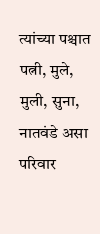त्यांच्या पश्चात पत्नी, मुले, मुली, सुना, नातवंडे असा परिवार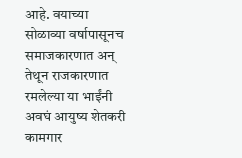आहे. वयाच्या सोळाव्या वर्षापासूनच समाजकारणात अन् तेथून राजकारणात रमलेल्या या भाईंनी अवघं आयुष्य शेतकरी कामगार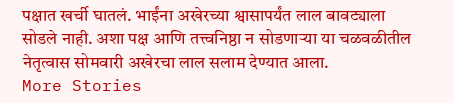पक्षात खर्ची घातलं. भाईंना अखेरच्या श्वासापर्यंत लाल बावट्याला सोडले नाही. अशा पक्ष आणि तत्त्वनिष्ठा न सोडणाऱ्या या चळवळीतील नेतृत्वास सोमवारी अखेरचा लाल सलाम देण्यात आला.
More Stories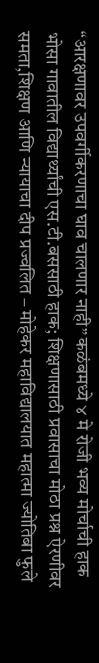“आरक्षणावर उपवर्गीकरणाचा घाव चालणार नाही” कळंबमध्ये ४ मे रोजी भव्य मोर्चाची हाक
भोसा गावातील विद्यार्थ्यांची एस.टी.बससाठी हाक; शिक्षणासाठी प्रवासाचा मोठा प्रश्न ऐरणीवर
समता,शिक्षण आणि न्यायाचा दीप प्रज्वलित – मोहेकर महाविद्यालयात महात्मा ज्योतिबा फुले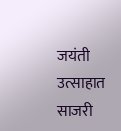जयंती उत्साहात साजरी